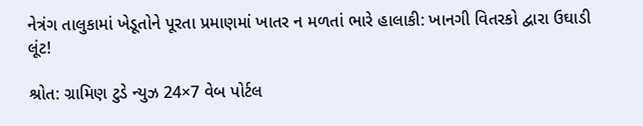નેત્રંગ તાલુકામાં ખેડૂતોને પૂરતા પ્રમાણમાં ખાતર ન મળતાં ભારે હાલાકી: ખાનગી વિતરકો દ્વારા ઉઘાડી લૂંટ!

શ્રોત: ગ્રામિણ ટુડે ન્યુઝ 24×7 વેબ પોર્ટલ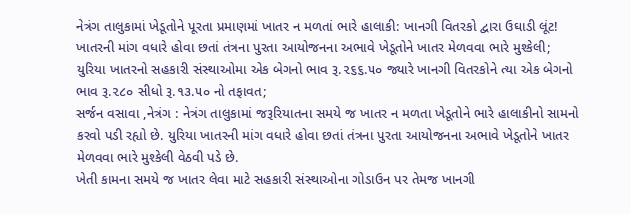નેત્રંગ તાલુકામાં ખેડૂતોને પૂરતા પ્રમાણમાં ખાતર ન મળતાં ભારે હાલાકી: ખાનગી વિતરકો દ્વારા ઉઘાડી લૂંટ!
ખાતરની માંગ વધારે હોવા છતાં તંત્રના પુરતા આયોજનના અભાવે ખેડૂતોને ખાતર મેળવવા ભારે મુશ્કેલી;
યુરિયા ખાતરનો સહકારી સંસ્થાઓમા એક બેગનો ભાવ રૂ.૨૬૬.૫૦ જ્યારે ખાનગી વિતરકોને ત્યા એક બેગનો ભાવ રૂ.૨૮૦ સીધો રૂ.૧૩.૫૦ નો તફાવત;
સર્જન વસાવા ,નેત્રંગ : નેત્રંગ તાલુકામાં જરૂરિયાતના સમયે જ ખાતર ન મળતા ખેડૂતોને ભારે હાલાકીનો સામનો કરવો પડી રહ્યો છે. યુરિયા ખાતરની માંગ વધારે હોવા છતાં તંત્રના પુરતા આયોજનના અભાવે ખેડૂતોને ખાતર મેળવવા ભારે મુશ્કેલી વેઠવી પડે છે.
ખેતી કામના સમયે જ ખાતર લેવા માટે સહકારી સંસ્થાઓના ગોડાઉન પર તેમજ ખાનગી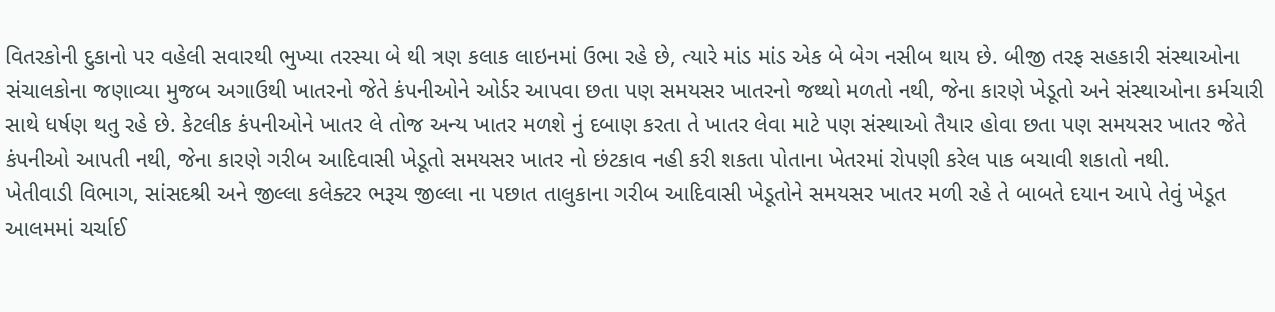વિતરકોની દુકાનો પર વહેલી સવારથી ભુખ્યા તરસ્યા બે થી ત્રણ કલાક લાઇનમાં ઉભા રહે છે, ત્યારે માંડ માંડ એક બે બેગ નસીબ થાય છે. બીજી તરફ સહકારી સંસ્થાઓના સંચાલકોના જણાવ્યા મુજબ અગાઉથી ખાતરનો જેતે કંપનીઓને ઓર્ડર આપવા છતા પણ સમયસર ખાતરનો જથ્થો મળતો નથી, જેના કારણે ખેડૂતો અને સંસ્થાઓના કર્મચારી સાથે ધર્ષણ થતુ રહે છે. કેટલીક કંપનીઓને ખાતર લે તોજ અન્ય ખાતર મળશે નું દબાણ કરતા તે ખાતર લેવા માટે પણ સંસ્થાઓ તૈયાર હોવા છતા પણ સમયસર ખાતર જેતે કંપનીઓ આપતી નથી, જેના કારણે ગરીબ આદિવાસી ખેડૂતો સમયસર ખાતર નો છંટકાવ નહી કરી શકતા પોતાના ખેતરમાં રોપણી કરેલ પાક બચાવી શકાતો નથી.
ખેતીવાડી વિભાગ, સાંસદશ્રી અને જીલ્લા કલેક્ટર ભરૂચ જીલ્લા ના પછાત તાલુકાના ગરીબ આદિવાસી ખેડૂતોને સમયસર ખાતર મળી રહે તે બાબતે દયાન આપે તેવું ખેડૂત આલમમાં ચર્ચાઈ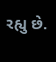રહ્યુ છે.